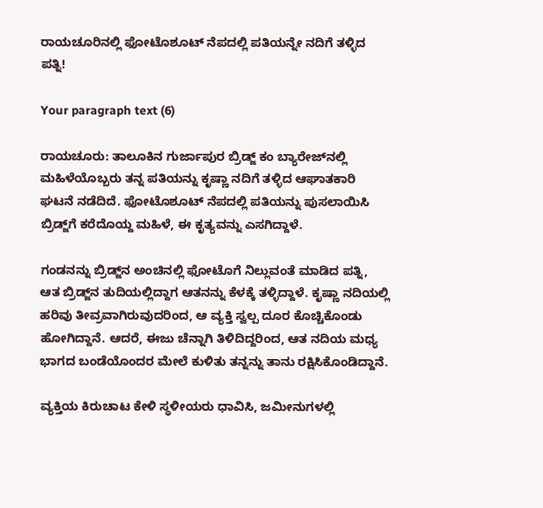ರಾಯಚೂರಿನಲ್ಲಿ ಫೋಟೊಶೂಟ್ ನೆಪದಲ್ಲಿ ಪತಿಯನ್ನೇ ನದಿಗೆ ತಳ್ಳಿದ ಪತ್ನಿ!

Your paragraph text (6)

ರಾಯಚೂರು: ತಾಲೂಕಿನ ಗುರ್ಜಾಪುರ ಬ್ರಿಡ್ಜ್ ಕಂ ಬ್ಯಾರೇಜ್‌ನಲ್ಲಿ ಮಹಿಳೆಯೊಬ್ಬರು ತನ್ನ ಪತಿಯನ್ನು ಕೃಷ್ಣಾ ನದಿಗೆ ತಳ್ಳಿದ ಆಘಾತಕಾರಿ ಘಟನೆ ನಡೆದಿದೆ. ಫೋಟೊಶೂಟ್ ನೆಪದಲ್ಲಿ ಪತಿಯನ್ನು ಪುಸಲಾಯಿಸಿ ಬ್ರಿಡ್ಜ್‌ಗೆ ಕರೆದೊಯ್ದ ಮಹಿಳೆ, ಈ ಕೃತ್ಯವನ್ನು ಎಸಗಿದ್ದಾಳೆ.

ಗಂಡನನ್ನು ಬ್ರಿಡ್ಜ್‌ನ ಅಂಚಿನಲ್ಲಿ ಫೋಟೊಗೆ ನಿಲ್ಲುವಂತೆ ಮಾಡಿದ ಪತ್ನಿ, ಆತ ಬ್ರಿಡ್ಜ್‌ನ ತುದಿಯಲ್ಲಿದ್ದಾಗ ಆತನನ್ನು ಕೆಳಕ್ಕೆ ತಳ್ಳಿದ್ದಾಳೆ. ಕೃಷ್ಣಾ ನದಿಯಲ್ಲಿ ಹರಿವು ತೀವ್ರವಾಗಿರುವುದರಿಂದ, ಆ ವ್ಯಕ್ತಿ ಸ್ವಲ್ಪ ದೂರ ಕೊಚ್ಚಿಕೊಂಡು ಹೋಗಿದ್ದಾನೆ. ಆದರೆ, ಈಜು ಚೆನ್ನಾಗಿ ತಿಳಿದಿದ್ದರಿಂದ, ಆತ ನದಿಯ ಮಧ್ಯ ಭಾಗದ ಬಂಡೆಯೊಂದರ ಮೇಲೆ ಕುಳಿತು ತನ್ನನ್ನು ತಾನು ರಕ್ಷಿಸಿಕೊಂಡಿದ್ದಾನೆ.

ವ್ಯಕ್ತಿಯ ಕಿರುಚಾಟ ಕೇಳಿ ಸ್ಥಳೀಯರು ಧಾವಿಸಿ, ಜಮೀನುಗಳಲ್ಲಿ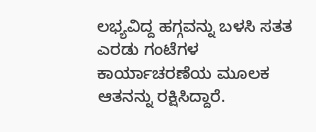ಲಭ್ಯವಿದ್ದ ಹಗ್ಗವನ್ನು ಬಳಸಿ ಸತತ ಎರಡು ಗಂಟೆಗಳ ಕಾರ್ಯಾಚರಣೆಯ ಮೂಲಕ ಆತನನ್ನು ರಕ್ಷಿಸಿದ್ದಾರೆ.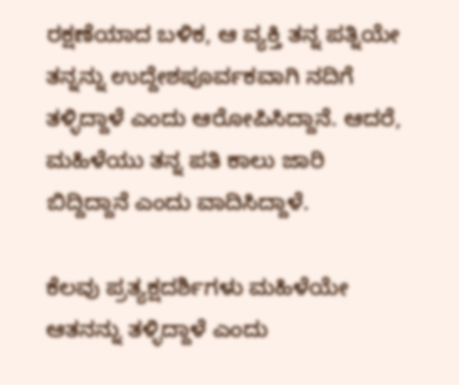ರಕ್ಷಣೆಯಾದ ಬಳಿಕ, ಆ ವ್ಯಕ್ತಿ ತನ್ನ ಪತ್ನಿಯೇ ತನ್ನನ್ನು ಉದ್ದೇಶಪೂರ್ವಕವಾಗಿ ನದಿಗೆ ತಳ್ಳಿದ್ದಾಳೆ ಎಂದು ಆರೋಪಿಸಿದ್ದಾನೆ. ಆದರೆ, ಮಹಿಳೆಯು ತನ್ನ ಪತಿ ಕಾಲು ಜಾರಿ ಬಿದ್ದಿದ್ದಾನೆ ಎಂದು ವಾದಿಸಿದ್ದಾಳೆ.

ಕೆಲವು ಪ್ರತ್ಯಕ್ಷದರ್ಶಿಗಳು ಮಹಿಳೆಯೇ ಆತನನ್ನು ತಳ್ಳಿದ್ದಾಳೆ ಎಂದು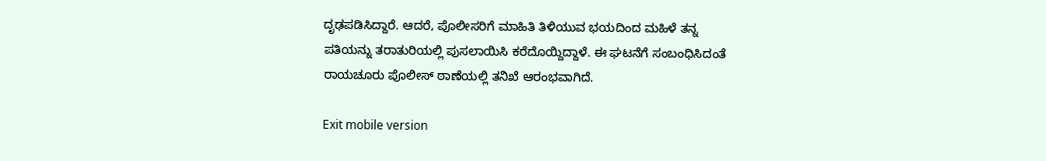ದೃಢಪಡಿಸಿದ್ದಾರೆ. ಆದರೆ, ಪೊಲೀಸರಿಗೆ ಮಾಹಿತಿ ತಿಳಿಯುವ ಭಯದಿಂದ ಮಹಿಳೆ ತನ್ನ ಪತಿಯನ್ನು ತರಾತುರಿಯಲ್ಲಿ ಪುಸಲಾಯಿಸಿ ಕರೆದೊಯ್ದಿದ್ದಾಳೆ. ಈ ಘಟನೆಗೆ ಸಂಬಂಧಿಸಿದಂತೆ ರಾಯಚೂರು ಪೊಲೀಸ್ ಠಾಣೆಯಲ್ಲಿ ತನಿಖೆ ಆರಂಭವಾಗಿದೆ.

Exit mobile version